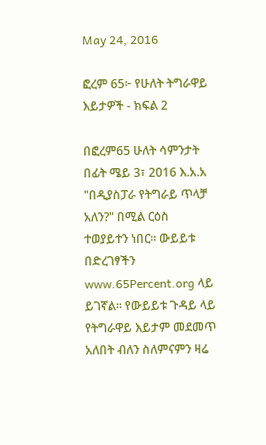May 24, 2016

ፎረም 65፦ የሁለት ትግራዋይ እይታዎች - ክፍል 2

በፎረም65 ሁለት ሳምንታት በፊት ሜይ 3፣ 2016 እ.አ.አ "በዲያስፓራ የትግራይ ጥላቻ አለን?" በሚል ርዕስ ተወያይተን ነበር። ውይይቱ በድረገፃችን www.65Percent.org ላይ ይገኛል። የውይይቱ ጉዳይ ላይ የትግራዋይ እይታም መደመጥ አለበት ብለን ስለምናምን ዛሬ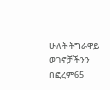ሁለት ትግራዋይ ወገኖቻችንን በፎረም65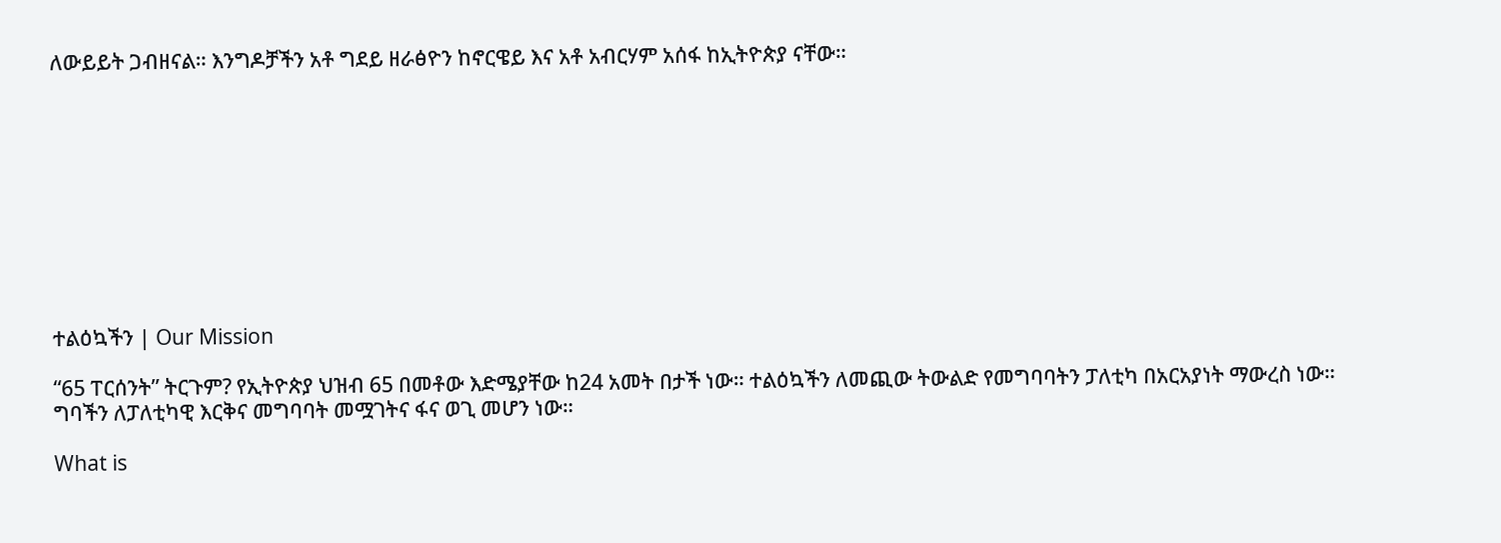ለውይይት ጋብዘናል። እንግዶቻችን አቶ ግደይ ዘራፅዮን ከኖርዌይ እና አቶ አብርሃም አሰፋ ከኢትዮጵያ ናቸው።










ተልዕኳችን | Our Mission

“65 ፐርሰንት” ትርጉም? የኢትዮጵያ ህዝብ 65 በመቶው እድሜያቸው ከ24 አመት በታች ነው። ተልዕኳችን ለመጪው ትውልድ የመግባባትን ፓለቲካ በአርአያነት ማውረስ ነው። ግባችን ለፓለቲካዊ እርቅና መግባባት መሟገትና ፋና ወጊ መሆን ነው።

What is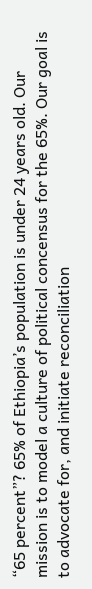“65 percent”? 65% of Ethiopia’s population is under 24 years old. Our mission is to model a culture of political concensus for the 65%. Our goal is to advocate for, and initiate reconciliation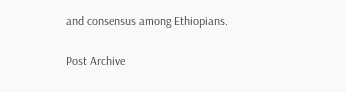and consensus among Ethiopians.

Post Archive